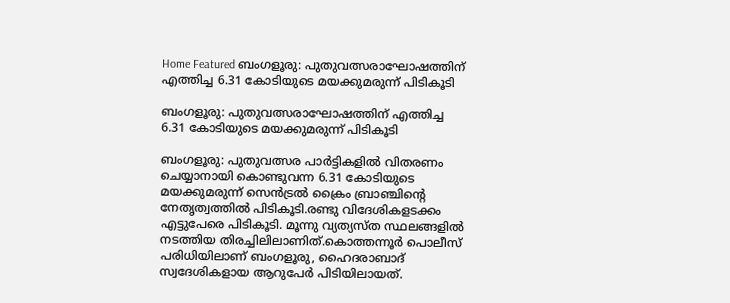Home Featured ബംഗളൂരു: പുതുവത്സരാഘോഷത്തിന് എത്തിച്ച 6.31 കോടിയുടെ മയക്കുമരുന്ന് പിടികൂടി

ബംഗളൂരു: പുതുവത്സരാഘോഷത്തിന് എത്തിച്ച 6.31 കോടിയുടെ മയക്കുമരുന്ന് പിടികൂടി

ബംഗളൂരു: പുതുവത്സര പാര്‍ട്ടികളില്‍ വിതരണം ചെയ്യാനായി കൊണ്ടുവന്ന 6.31 കോടിയുടെ മയക്കുമരുന്ന് സെന്‍ട്രല്‍ ക്രൈം ബ്രാഞ്ചിന്‍റെ നേതൃത്വത്തില്‍ പിടികൂടി.രണ്ടു വിദേശികളടക്കം എട്ടുപേരെ പിടികൂടി. മൂന്നു വ്യത്യസ്ത സ്ഥലങ്ങളില്‍ നടത്തിയ തിരച്ചിലിലാണിത്.കൊത്തന്നൂര്‍ പൊലീസ് പരിധിയിലാണ് ബംഗളൂരു, ഹൈദരാബാദ് സ്വദേശികളായ ആറുപേര്‍ പിടിയിലായത്.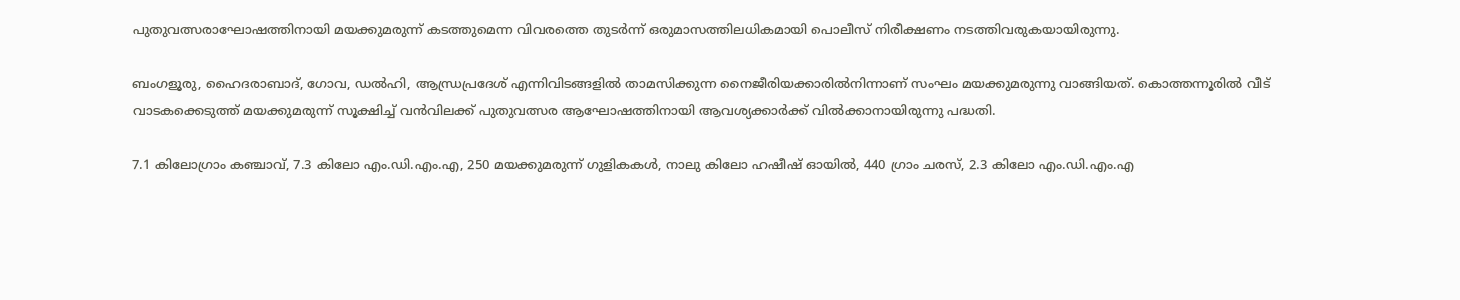പുതുവത്സരാഘോഷത്തിനായി മയക്കുമരുന്ന് കടത്തുമെന്ന വിവരത്തെ തുടര്‍ന്ന് ഒരുമാസത്തിലധികമായി പൊലീസ് നിരീക്ഷണം നടത്തിവരുകയായിരുന്നു.

ബംഗളൂരു, ഹൈദരാബാദ്, ഗോവ, ഡല്‍ഹി, ആന്ധ്രപ്രദേശ് എന്നിവിടങ്ങളില്‍ താമസിക്കുന്ന നൈജീരിയക്കാരില്‍നിന്നാണ് സംഘം മയക്കുമരുന്നു വാങ്ങിയത്. കൊത്തന്നൂരില്‍ വീട് വാടകക്കെടുത്ത് മയക്കുമരുന്ന് സൂക്ഷിച്ച്‌ വന്‍വിലക്ക് പുതുവത്സര ആഘോഷത്തിനായി ആവശ്യക്കാര്‍ക്ക് വില്‍ക്കാനായിരുന്നു പദ്ധതി.

7.1 കിലോഗ്രാം കഞ്ചാവ്, 7.3 കിലോ എം.ഡി.എം.എ, 250 മയക്കുമരുന്ന് ഗുളികകള്‍, നാലു കിലോ ഹഷീഷ് ഓയില്‍, 440 ഗ്രാം ചരസ്, 2.3 കിലോ എം.ഡി.എം.എ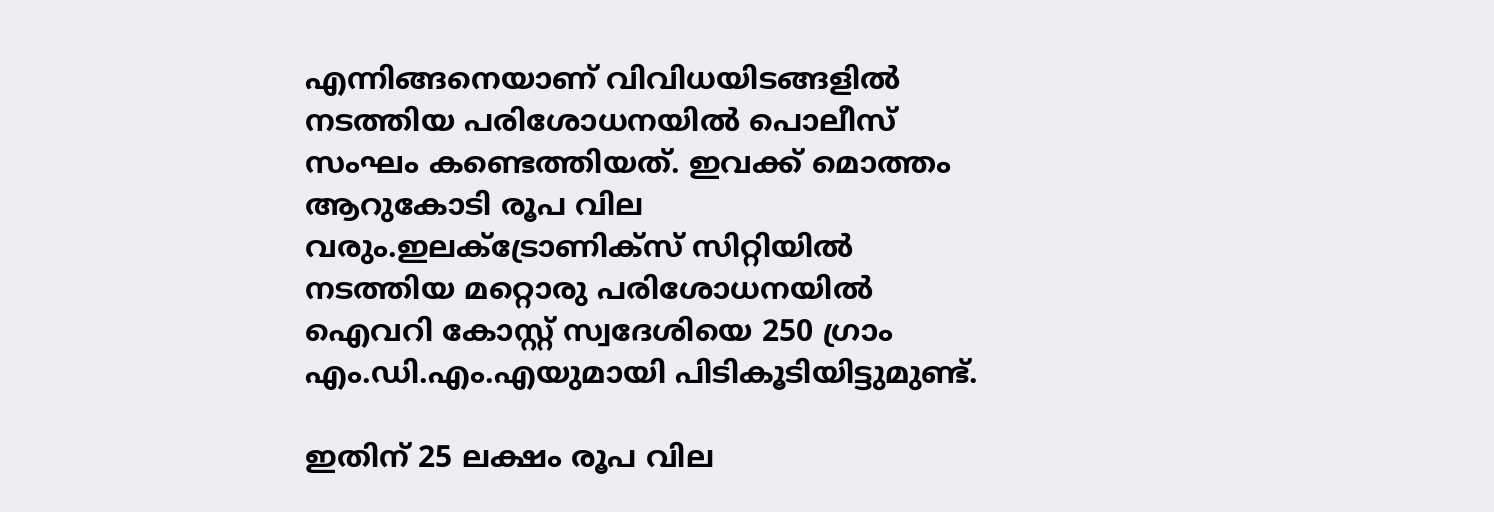എന്നിങ്ങനെയാണ് വിവിധയിടങ്ങളില്‍ നടത്തിയ പരിശോധനയില്‍ പൊലീസ് സംഘം കണ്ടെത്തിയത്. ഇവക്ക് മൊത്തം ആറുകോടി രൂപ വില വരും.ഇലക്‌ട്രോണിക്സ് സിറ്റിയില്‍ നടത്തിയ മറ്റൊരു പരിശോധനയില്‍ ഐവറി കോസ്റ്റ് സ്വദേശിയെ 250 ഗ്രാം എം.ഡി.എം.എയുമായി പിടികൂടിയിട്ടുമുണ്ട്.

ഇതിന് 25 ലക്ഷം രൂപ വില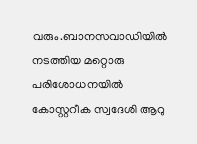വരും.ബാനസവാഡിയില്‍ നടത്തിയ മറ്റൊരു പരിശോധനയില്‍ കോസ്റ്ററീക സ്വദേശി ആറു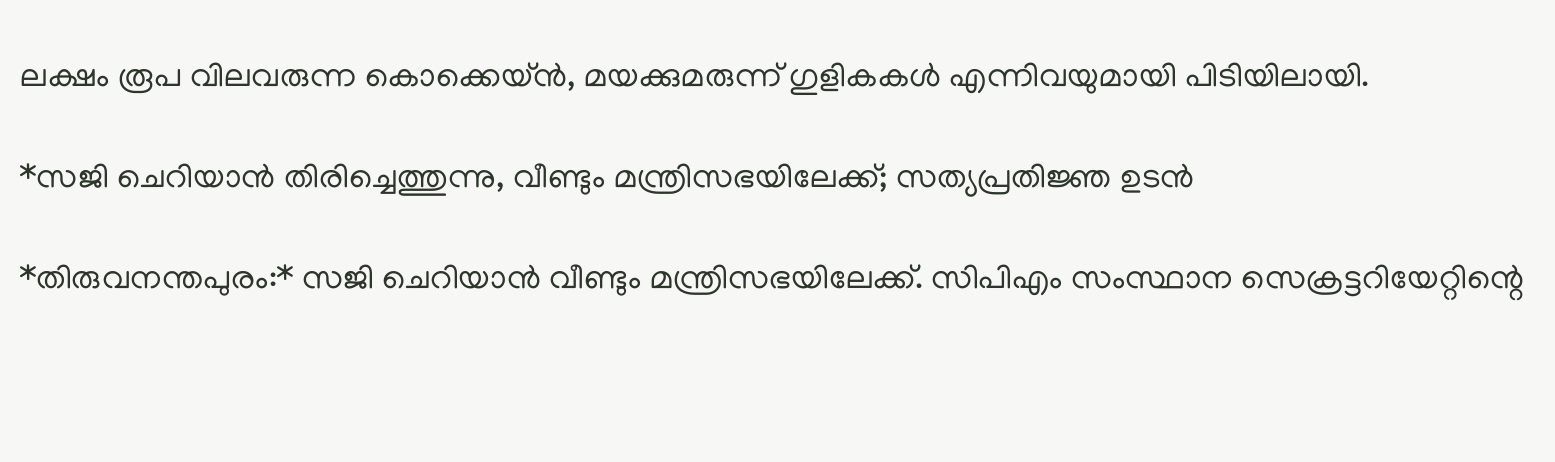ലക്ഷം രൂപ വിലവരുന്ന കൊക്കെയ്ന്‍, മയക്കുമരുന്ന് ഗുളികകള്‍ എന്നിവയുമായി പിടിയിലായി.

*സജി ചെറിയാന്‍ തിരിച്ചെത്തുന്നു, വീണ്ടും മന്ത്രിസഭയിലേക്ക്; സത്യപ്രതിജ്ഞ ഉടൻ

*തിരുവനന്തപുരം:* സജി ചെറിയാന്‍ വീണ്ടും മന്ത്രിസഭയിലേക്ക്. സിപിഎം സംസ്ഥാന സെക്രട്ടറിയേറ്റിന്റെ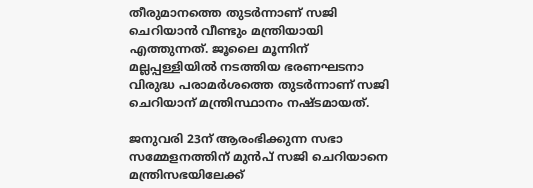തീരുമാനത്തെ തുടര്‍ന്നാണ് സജി ചെറിയാന്‍ വീണ്ടും മന്ത്രിയായി എത്തുന്നത്. ജൂലൈ മൂന്നിന് മല്ലപ്പള്ളിയില്‍ നടത്തിയ ഭരണഘടനാ വിരുദ്ധ പരാമര്‍ശത്തെ തുടര്‍ന്നാണ് സജി ചെറിയാന് മന്ത്രിസ്ഥാനം നഷ്ടമായത്.

ജനുവരി 23ന് ആരംഭിക്കുന്ന സഭാ സമ്മേളനത്തിന് മുന്‍പ് സജി ചെറിയാനെ മന്ത്രിസഭയിലേക്ക്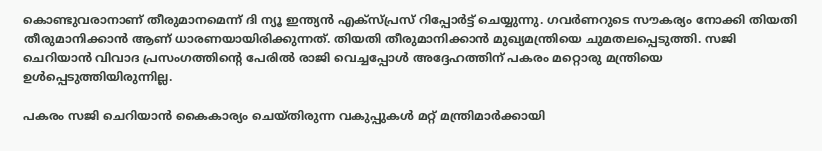കൊണ്ടുവരാനാണ് തീരുമാനമെന്ന് ദി ന്യൂ ഇന്ത്യന്‍ എക്‌സ്പ്രസ് റിപ്പോര്‍ട്ട് ചെയ്യുന്നു. ഗവര്‍ണറുടെ സൗകര്യം നോക്കി തിയതി തീരുമാനിക്കാന്‍ ആണ് ധാരണയായിരിക്കുന്നത്. തിയതി തീരുമാനിക്കാന്‍ മുഖ്യമന്ത്രിയെ ചുമതലപ്പെടുത്തി. സജി ചെറിയാന്‍ വിവാദ പ്രസംഗത്തിന്റെ പേരില്‍ രാജി വെച്ചപ്പോള്‍ അദ്ദേഹത്തിന് പകരം മറ്റൊരു മന്ത്രിയെ ഉള്‍പ്പെടുത്തിയിരുന്നില്ല.

പകരം സജി ചെറിയാന്‍ കൈകാര്യം ചെയ്തിരുന്ന വകുപ്പുകള്‍ മറ്റ് മന്ത്രിമാര്‍ക്കായി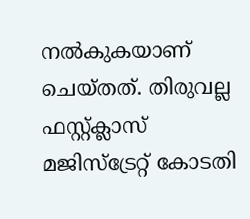നല്‍കുകയാണ് ചെയ്തത്. തിരുവല്ല ഫസ്റ്റ്ക്ലാസ് മജിസ്‌ട്രേറ്റ് കോടതി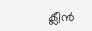ക്ലീന്‍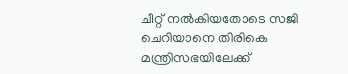ചീറ്റ് നല്‍കിയതോടെ സജി ചെറിയാനെ തിരികെ മന്ത്രിസഭയിലേക്ക്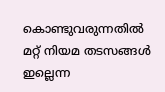കൊണ്ടുവരുന്നതില്‍ മറ്റ് നിയമ തടസങ്ങള്‍ ഇല്ലെന്ന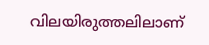വിലയിരുത്തലിലാണ്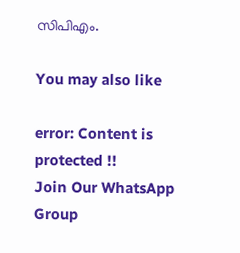സിപിഎം.

You may also like

error: Content is protected !!
Join Our WhatsApp Group